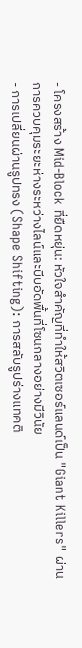- โครงสร้าง Mid-Block ที่ยืดหยุ่น: หัวใจสำคัญที่ทำให้สวิตเซอร์แลนด์เป็น "Giant Killers" ผ่านการควบคุมระยะห่างระหว่างไลน์และบีบอัดพื้นที่โซนกลางอย่างมีวินัย
- การเปลี่ยนผ่านรูปทรง (Shape Shifting): การสลับรูปร่างแทคติ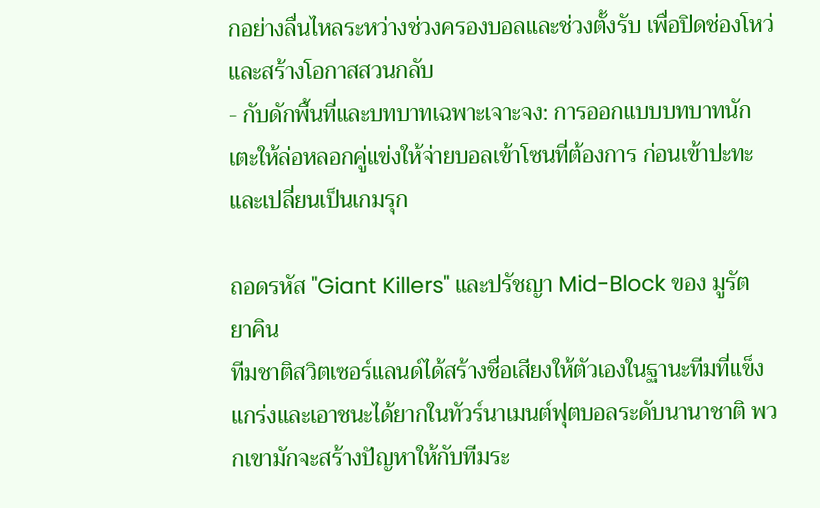กอย่างลื่นไหลระหว่างช่วงครองบอลและช่วงตั้งรับ เพื่อปิดช่องโหว่และสร้างโอกาสสวนกลับ
- กับดักพื้นที่และบทบาทเฉพาะเจาะจง: การออกแบบบทบาทนักเตะให้ล่อหลอกคู่แข่งให้จ่ายบอลเข้าโซนที่ต้องการ ก่อนเข้าปะทะและเปลี่ยนเป็นเกมรุก

ถอดรหัส "Giant Killers" และปรัชญา Mid-Block ของ มูรัต ยาคิน
ทีมชาติสวิตเซอร์แลนด์ได้สร้างชื่อเสียงให้ตัวเองในฐานะทีมที่แข็งแกร่งและเอาชนะได้ยากในทัวร์นาเมนต์ฟุตบอลระดับนานาชาติ พวกเขามักจะสร้างปัญหาให้กับทีมระ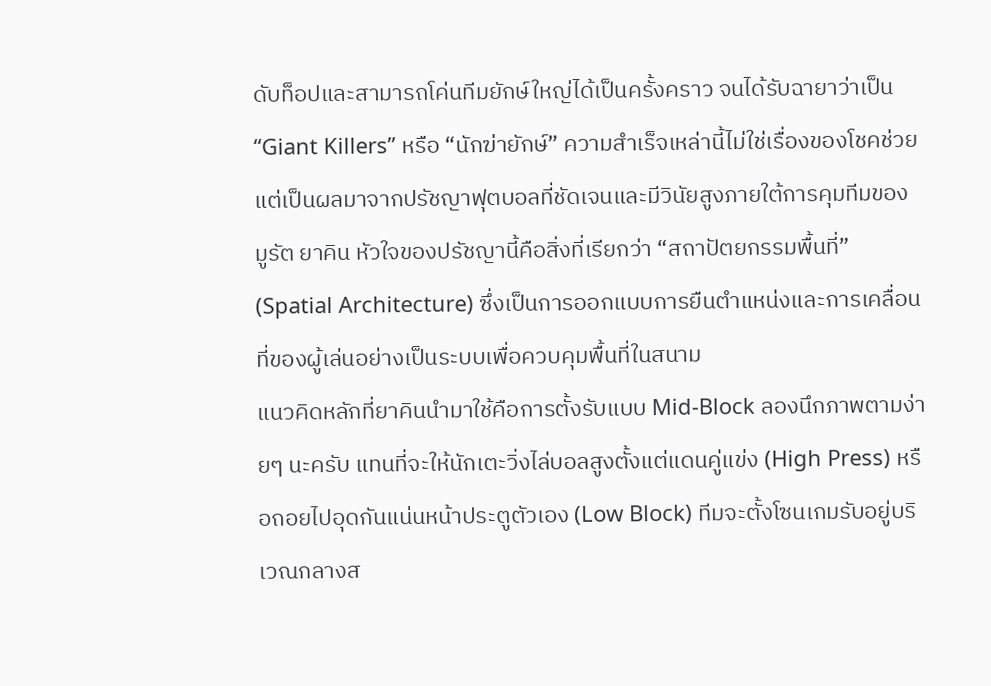ดับท็อปและสามารถโค่นทีมยักษ์ใหญ่ได้เป็นครั้งคราว จนได้รับฉายาว่าเป็น “Giant Killers” หรือ “นักฆ่ายักษ์” ความสำเร็จเหล่านี้ไม่ใช่เรื่องของโชคช่วย แต่เป็นผลมาจากปรัชญาฟุตบอลที่ชัดเจนและมีวินัยสูงภายใต้การคุมทีมของ มูรัต ยาคิน หัวใจของปรัชญานี้คือสิ่งที่เรียกว่า “สถาปัตยกรรมพื้นที่” (Spatial Architecture) ซึ่งเป็นการออกแบบการยืนตำแหน่งและการเคลื่อนที่ของผู้เล่นอย่างเป็นระบบเพื่อควบคุมพื้นที่ในสนาม
แนวคิดหลักที่ยาคินนำมาใช้คือการตั้งรับแบบ Mid-Block ลองนึกภาพตามง่ายๆ นะครับ แทนที่จะให้นักเตะวิ่งไล่บอลสูงตั้งแต่แดนคู่แข่ง (High Press) หรือถอยไปอุดกันแน่นหน้าประตูตัวเอง (Low Block) ทีมจะตั้งโซนเกมรับอยู่บริเวณกลางส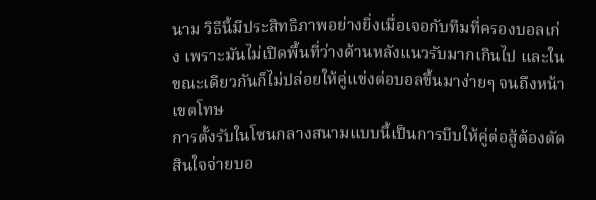นาม วิธีนี้มีประสิทธิภาพอย่างยิ่งเมื่อเจอกับทีมที่ครองบอลเก่ง เพราะมันไม่เปิดพื้นที่ว่างด้านหลังแนวรับมากเกินไป และในขณะเดียวกันก็ไม่ปล่อยให้คู่แข่งต่อบอลขึ้นมาง่ายๆ จนถึงหน้าเขตโทษ
การตั้งรับในโซนกลางสนามแบบนี้เป็นการบีบให้คู่ต่อสู้ต้องตัดสินใจจ่ายบอ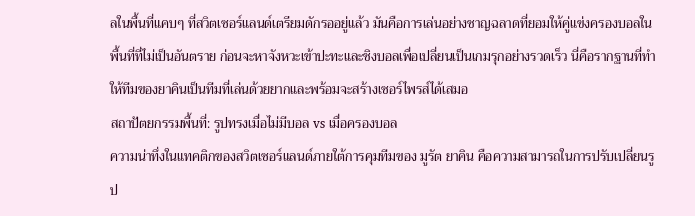ลในพื้นที่แคบๆ ที่สวิตเซอร์แลนด์เตรียมดักรออยู่แล้ว มันคือการเล่นอย่างชาญฉลาดที่ยอมให้คู่แข่งครองบอลในพื้นที่ที่ไม่เป็นอันตราย ก่อนจะหาจังหวะเข้าปะทะและชิงบอลเพื่อเปลี่ยนเป็นเกมรุกอย่างรวดเร็ว นี่คือรากฐานที่ทำให้ทีมของยาคินเป็นทีมที่เล่นด้วยยากและพร้อมจะสร้างเซอร์ไพรส์ได้เสมอ
สถาปัตยกรรมพื้นที่: รูปทรงเมื่อไม่มีบอล vs เมื่อครองบอล
ความน่าทึ่งในแทคติกของสวิตเซอร์แลนด์ภายใต้การคุมทีมของ มูรัต ยาคิน คือความสามารถในการปรับเปลี่ยนรูป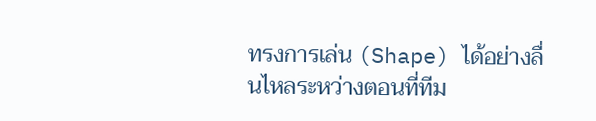ทรงการเล่น (Shape) ได้อย่างลื่นไหลระหว่างตอนที่ทีม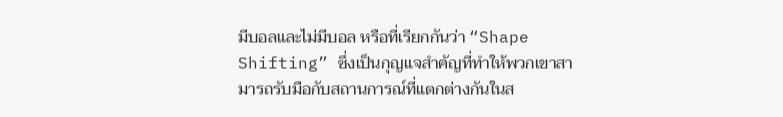มีบอลและไม่มีบอล หรือที่เรียกกันว่า “Shape Shifting” ซึ่งเป็นกุญแจสำคัญที่ทำให้พวกเขาสามารถรับมือกับสถานการณ์ที่แตกต่างกันในส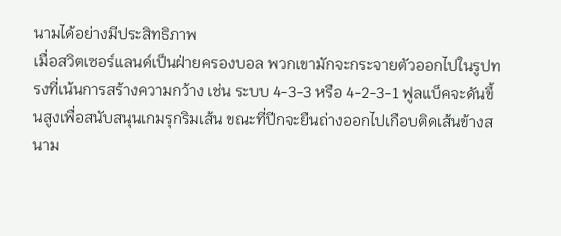นามได้อย่างมีประสิทธิภาพ
เมื่อสวิตเซอร์แลนด์เป็นฝ่ายครองบอล พวกเขามักจะกระจายตัวออกไปในรูปทรงที่เน้นการสร้างความกว้าง เช่น ระบบ 4-3-3 หรือ 4-2-3-1 ฟูลแบ็คจะดันขึ้นสูงเพื่อสนับสนุนเกมรุกริมเส้น ขณะที่ปีกจะยืนถ่างออกไปเกือบติดเส้นข้างสนาม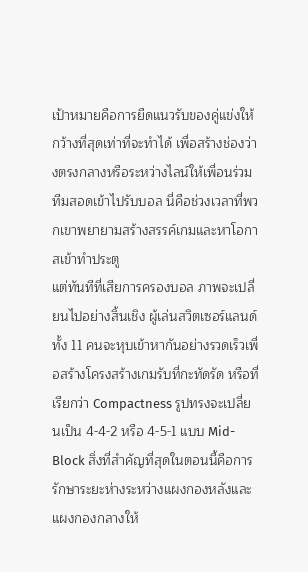เป้าหมายคือการยืดแนวรับของคู่แข่งให้กว้างที่สุดเท่าที่จะทำได้ เพื่อสร้างช่องว่างตรงกลางหรือระหว่างไลน์ให้เพื่อนร่วมทีมสอดเข้าไปรับบอล นี่คือช่วงเวลาที่พวกเขาพยายามสร้างสรรค์เกมและหาโอกาสเข้าทำประตู
แต่ทันทีที่เสียการครองบอล ภาพจะเปลี่ยนไปอย่างสิ้นเชิง ผู้เล่นสวิตเซอร์แลนด์ทั้ง 11 คนจะหุบเข้าหากันอย่างรวดเร็วเพื่อสร้างโครงสร้างเกมรับที่กะทัดรัด หรือที่เรียกว่า Compactness รูปทรงจะเปลี่ยนเป็น 4-4-2 หรือ 4-5-1 แบบ Mid-Block สิ่งที่สำคัญที่สุดในตอนนี้คือการรักษาระยะห่างระหว่างแผงกองหลังและแผงกองกลางให้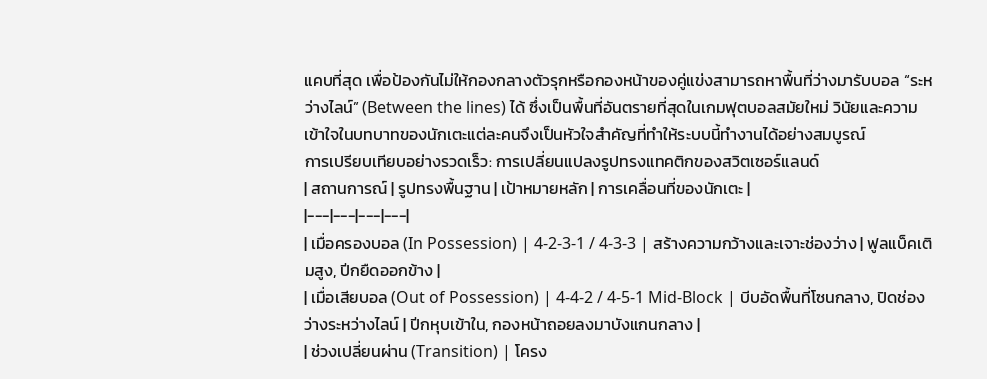แคบที่สุด เพื่อป้องกันไม่ให้กองกลางตัวรุกหรือกองหน้าของคู่แข่งสามารถหาพื้นที่ว่างมารับบอล “ระหว่างไลน์” (Between the lines) ได้ ซึ่งเป็นพื้นที่อันตรายที่สุดในเกมฟุตบอลสมัยใหม่ วินัยและความเข้าใจในบทบาทของนักเตะแต่ละคนจึงเป็นหัวใจสำคัญที่ทำให้ระบบนี้ทำงานได้อย่างสมบูรณ์
การเปรียบเทียบอย่างรวดเร็ว: การเปลี่ยนแปลงรูปทรงแทคติกของสวิตเซอร์แลนด์
| สถานการณ์ | รูปทรงพื้นฐาน | เป้าหมายหลัก | การเคลื่อนที่ของนักเตะ |
|---|---|---|---|
| เมื่อครองบอล (In Possession) | 4-2-3-1 / 4-3-3 | สร้างความกว้างและเจาะช่องว่าง | ฟูลแบ็คเติมสูง, ปีกยืดออกข้าง |
| เมื่อเสียบอล (Out of Possession) | 4-4-2 / 4-5-1 Mid-Block | บีบอัดพื้นที่โซนกลาง, ปิดช่องว่างระหว่างไลน์ | ปีกหุบเข้าใน, กองหน้าถอยลงมาบังแกนกลาง |
| ช่วงเปลี่ยนผ่าน (Transition) | โครง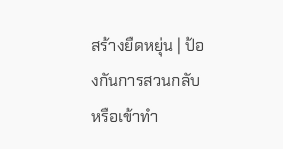สร้างยืดหยุ่น | ป้องกันการสวนกลับหรือเข้าทำ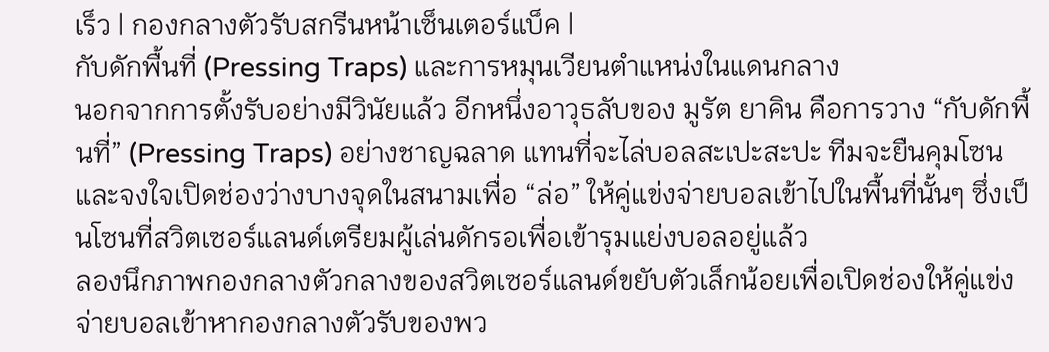เร็ว | กองกลางตัวรับสกรีนหน้าเซ็นเตอร์แบ็ค |
กับดักพื้นที่ (Pressing Traps) และการหมุนเวียนตำแหน่งในแดนกลาง
นอกจากการตั้งรับอย่างมีวินัยแล้ว อีกหนึ่งอาวุธลับของ มูรัต ยาคิน คือการวาง “กับดักพื้นที่” (Pressing Traps) อย่างชาญฉลาด แทนที่จะไล่บอลสะเปะสะปะ ทีมจะยืนคุมโซนและจงใจเปิดช่องว่างบางจุดในสนามเพื่อ “ล่อ” ให้คู่แข่งจ่ายบอลเข้าไปในพื้นที่นั้นๆ ซึ่งเป็นโซนที่สวิตเซอร์แลนด์เตรียมผู้เล่นดักรอเพื่อเข้ารุมแย่งบอลอยู่แล้ว
ลองนึกภาพกองกลางตัวกลางของสวิตเซอร์แลนด์ขยับตัวเล็กน้อยเพื่อเปิดช่องให้คู่แข่งจ่ายบอลเข้าหากองกลางตัวรับของพว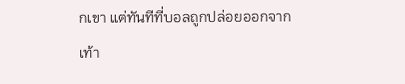กเขา แต่ทันทีที่บอลถูกปล่อยออกจากเท้า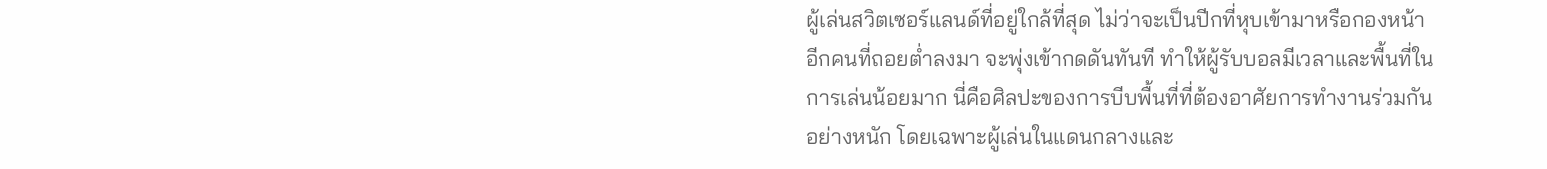ผู้เล่นสวิตเซอร์แลนด์ที่อยู่ใกล้ที่สุด ไม่ว่าจะเป็นปีกที่หุบเข้ามาหรือกองหน้าอีกคนที่ถอยต่ำลงมา จะพุ่งเข้ากดดันทันที ทำให้ผู้รับบอลมีเวลาและพื้นที่ในการเล่นน้อยมาก นี่คือศิลปะของการบีบพื้นที่ที่ต้องอาศัยการทำงานร่วมกันอย่างหนัก โดยเฉพาะผู้เล่นในแดนกลางและ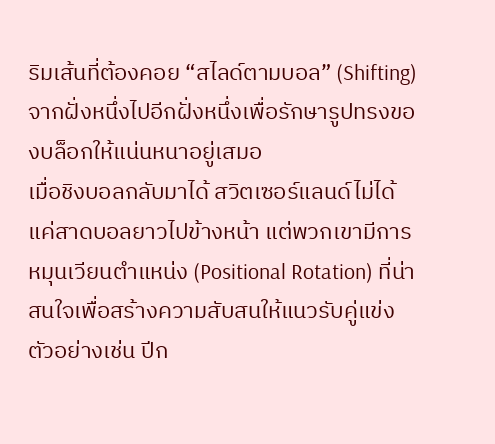ริมเส้นที่ต้องคอย “สไลด์ตามบอล” (Shifting) จากฝั่งหนึ่งไปอีกฝั่งหนึ่งเพื่อรักษารูปทรงของบล็อกให้แน่นหนาอยู่เสมอ
เมื่อชิงบอลกลับมาได้ สวิตเซอร์แลนด์ไม่ได้แค่สาดบอลยาวไปข้างหน้า แต่พวกเขามีการหมุนเวียนตำแหน่ง (Positional Rotation) ที่น่าสนใจเพื่อสร้างความสับสนให้แนวรับคู่แข่ง ตัวอย่างเช่น ปีก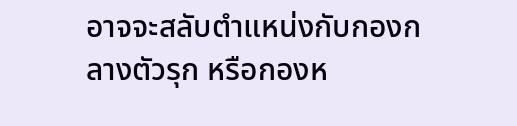อาจจะสลับตำแหน่งกับกองกลางตัวรุก หรือกองห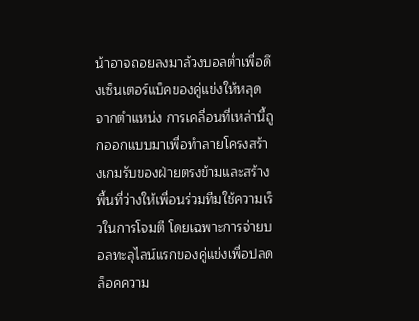น้าอาจถอยลงมาล้วงบอลต่ำเพื่อดึงเซ็นเตอร์แบ็คของคู่แข่งให้หลุดจากตำแหน่ง การเคลื่อนที่เหล่านี้ถูกออกแบบมาเพื่อทำลายโครงสร้างเกมรับของฝ่ายตรงข้ามและสร้างพื้นที่ว่างให้เพื่อนร่วมทีมใช้ความเร็วในการโจมตี โดยเฉพาะการจ่ายบอลทะลุไลน์แรกของคู่แข่งเพื่อปลดล็อคความ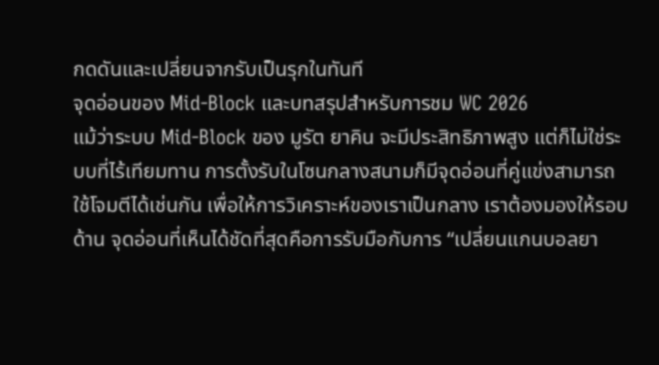กดดันและเปลี่ยนจากรับเป็นรุกในทันที
จุดอ่อนของ Mid-Block และบทสรุปสำหรับการชม WC 2026
แม้ว่าระบบ Mid-Block ของ มูรัต ยาคิน จะมีประสิทธิภาพสูง แต่ก็ไม่ใช่ระบบที่ไร้เทียมทาน การตั้งรับในโซนกลางสนามก็มีจุดอ่อนที่คู่แข่งสามารถใช้โจมตีได้เช่นกัน เพื่อให้การวิเคราะห์ของเราเป็นกลาง เราต้องมองให้รอบด้าน จุดอ่อนที่เห็นได้ชัดที่สุดคือการรับมือกับการ “เปลี่ยนแกนบอลยา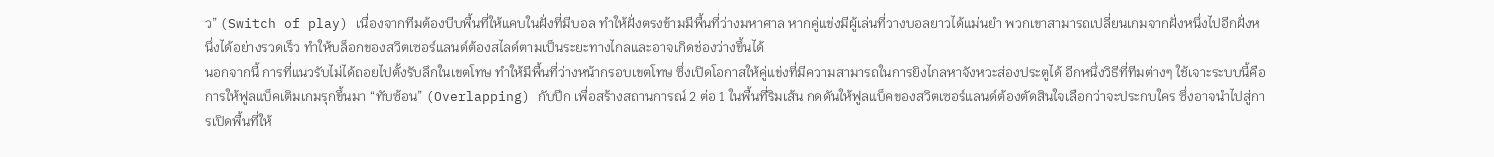ว” (Switch of play) เนื่องจากทีมต้องบีบพื้นที่ให้แคบในฝั่งที่มีบอล ทำให้ฝั่งตรงข้ามมีพื้นที่ว่างมหาศาล หากคู่แข่งมีผู้เล่นที่วางบอลยาวได้แม่นยำ พวกเขาสามารถเปลี่ยนเกมจากฝั่งหนึ่งไปอีกฝั่งหนึ่งได้อย่างรวดเร็ว ทำให้บล็อกของสวิตเซอร์แลนด์ต้องสไลด์ตามเป็นระยะทางไกลและอาจเกิดช่องว่างขึ้นได้
นอกจากนี้ การที่แนวรับไม่ได้ถอยไปตั้งรับลึกในเขตโทษ ทำให้มีพื้นที่ว่างหน้ากรอบเขตโทษ ซึ่งเปิดโอกาสให้คู่แข่งที่มีความสามารถในการยิงไกลหาจังหวะส่องประตูได้ อีกหนึ่งวิธีที่ทีมต่างๆ ใช้เจาะระบบนี้คือการให้ฟูลแบ็คเติมเกมรุกขึ้นมา “ทับซ้อน” (Overlapping) กับปีก เพื่อสร้างสถานการณ์ 2 ต่อ 1 ในพื้นที่ริมเส้น กดดันให้ฟูลแบ็คของสวิตเซอร์แลนด์ต้องตัดสินใจเลือกว่าจะประกบใคร ซึ่งอาจนำไปสู่การเปิดพื้นที่ให้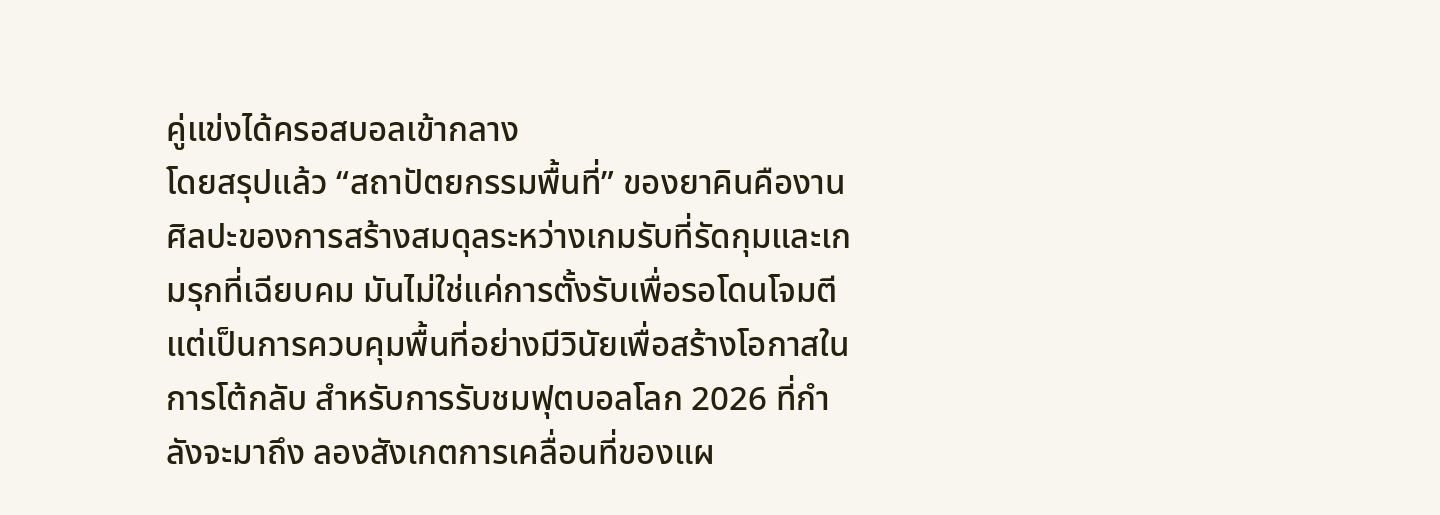คู่แข่งได้ครอสบอลเข้ากลาง
โดยสรุปแล้ว “สถาปัตยกรรมพื้นที่” ของยาคินคืองานศิลปะของการสร้างสมดุลระหว่างเกมรับที่รัดกุมและเกมรุกที่เฉียบคม มันไม่ใช่แค่การตั้งรับเพื่อรอโดนโจมตี แต่เป็นการควบคุมพื้นที่อย่างมีวินัยเพื่อสร้างโอกาสในการโต้กลับ สำหรับการรับชมฟุตบอลโลก 2026 ที่กำลังจะมาถึง ลองสังเกตการเคลื่อนที่ของแผ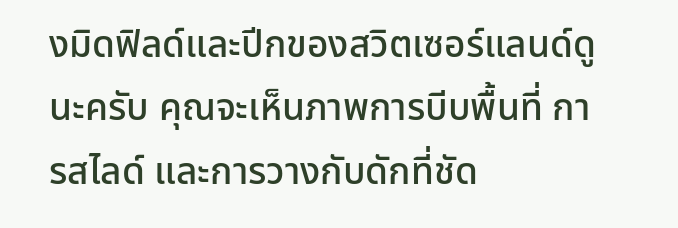งมิดฟิลด์และปีกของสวิตเซอร์แลนด์ดูนะครับ คุณจะเห็นภาพการบีบพื้นที่ การสไลด์ และการวางกับดักที่ชัด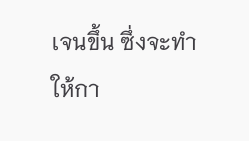เจนขึ้น ซึ่งจะทำให้กา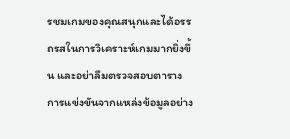รชมเกมของคุณสนุกและได้อรรถรสในการวิเคราะห์เกมมากยิ่งขึ้น และอย่าลืมตรวจสอบตารางการแข่งขันจากแหล่งข้อมูลอย่าง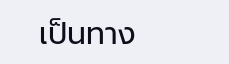เป็นทาง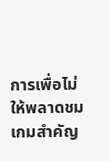การเพื่อไม่ให้พลาดชมเกมสำคัญ